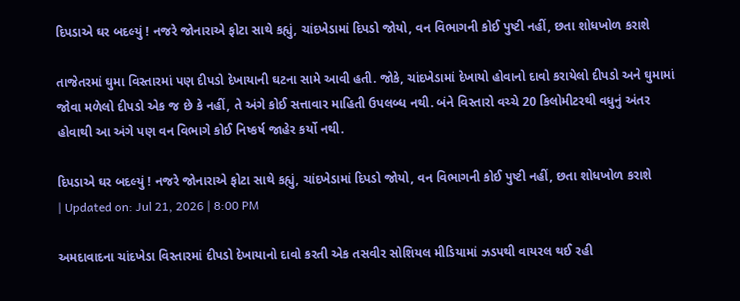દિપડાએ ઘર બદલ્યું ! નજરે જોનારાએ ફોટા સાથે કહ્યું, ચાંદખેડામાં દિપડો જોયો, વન વિભાગની કોઈ પુષ્ટી નહીં, છતા શોધખોળ કરાશે

તાજેતરમાં ઘુમા વિસ્તારમાં પણ દીપડો દેખાયાની ઘટના સામે આવી હતી. જોકે, ચાંદખેડામાં દેખાયો હોવાનો દાવો કરાયેલો દીપડો અને ઘુમામાં જોવા મળેલો દીપડો એક જ છે કે નહીં, તે અંગે કોઈ સત્તાવાર માહિતી ઉપલબ્ધ નથી. બંને વિસ્તારો વચ્ચે 20 કિલોમીટરથી વધુનું અંતર હોવાથી આ અંગે પણ વન વિભાગે કોઈ નિષ્કર્ષ જાહેર કર્યો નથી.

દિપડાએ ઘર બદલ્યું ! નજરે જોનારાએ ફોટા સાથે કહ્યું, ચાંદખેડામાં દિપડો જોયો, વન વિભાગની કોઈ પુષ્ટી નહીં, છતા શોધખોળ કરાશે
| Updated on: Jul 21, 2026 | 8:00 PM

અમદાવાદના ચાંદખેડા વિસ્તારમાં દીપડો દેખાયાનો દાવો કરતી એક તસવીર સોશિયલ મીડિયામાં ઝડપથી વાયરલ થઈ રહી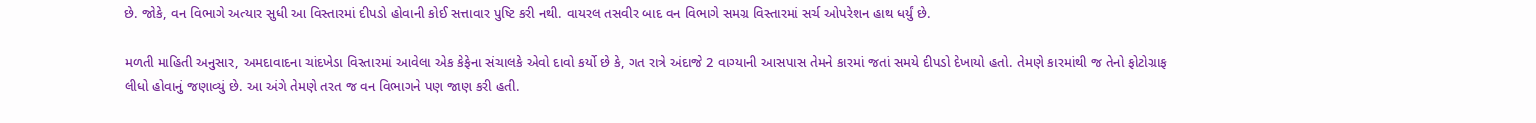છે. જોકે, વન વિભાગે અત્યાર સુધી આ વિસ્તારમાં દીપડો હોવાની કોઈ સત્તાવાર પુષ્ટિ કરી નથી. વાયરલ તસવીર બાદ વન વિભાગે સમગ્ર વિસ્તારમાં સર્ચ ઓપરેશન હાથ ધર્યું છે.

મળતી માહિતી અનુસાર, અમદાવાદના ચાંદખેડા વિસ્તારમાં આવેલા એક કેફેના સંચાલકે એવો દાવો કર્યો છે કે, ગત રાત્રે અંદાજે 2 વાગ્યાની આસપાસ તેમને કારમાં જતાં સમયે દીપડો દેખાયો હતો. તેમણે કારમાંથી જ તેનો ફોટોગ્રાફ લીધો હોવાનું જણાવ્યું છે. આ અંગે તેમણે તરત જ વન વિભાગને પણ જાણ કરી હતી.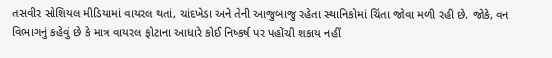તસવીર સોશિયલ મીડિયામાં વાયરલ થતાં, ચાંદખેડા અને તેની આજુબાજુ રહેતા સ્થાનિકોમાં ચિંતા જોવા મળી રહી છે. જોકે, વન વિભાગનું કહેવું છે કે માત્ર વાયરલ ફોટાના આધારે કોઈ નિષ્કર્ષ પર પહોંચી શકાય નહીં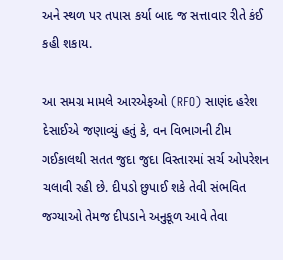અને સ્થળ પર તપાસ કર્યા બાદ જ સત્તાવાર રીતે કંઈ કહી શકાય.

આ સમગ્ર મામલે આરએફઓ (RFO) સાણંદ હરેશ દેસાઈએ જણાવ્યું હતું કે, વન વિભાગની ટીમ ગઈકાલથી સતત જુદા જુદા વિસ્તારમાં સર્ચ ઓપરેશન ચલાવી રહી છે. દીપડો છુપાઈ શકે તેવી સંભવિત જગ્યાઓ તેમજ દીપડાને અનુકૂળ આવે તેવા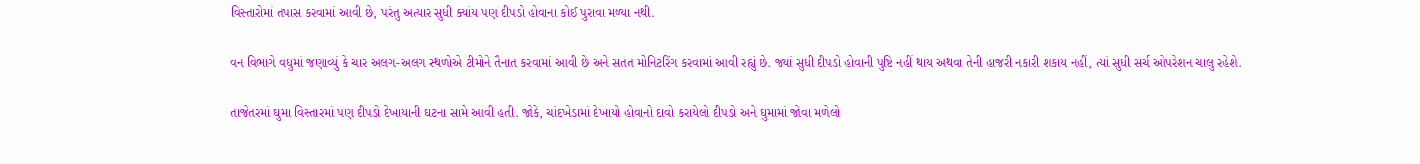વિસ્તારોમાં તપાસ કરવામાં આવી છે, પરંતુ અત્યાર સુધી ક્યાંય પણ દીપડો હોવાના કોઈ પુરાવા મળ્યા નથી.

વન વિભાગે વધુમાં જણાવ્યું કે ચાર અલગ-અલગ સ્થળોએ ટીમોને તૈનાત કરવામાં આવી છે અને સતત મોનિટરિંગ કરવામાં આવી રહ્યું છે. જ્યાં સુધી દીપડો હોવાની પુષ્ટિ નહીં થાય અથવા તેની હાજરી નકારી શકાય નહીં, ત્યાં સુધી સર્ચ ઓપરેશન ચાલુ રહેશે.

તાજેતરમાં ઘુમા વિસ્તારમાં પણ દીપડો દેખાયાની ઘટના સામે આવી હતી. જોકે, ચાંદખેડામાં દેખાયો હોવાનો દાવો કરાયેલો દીપડો અને ઘુમામાં જોવા મળેલો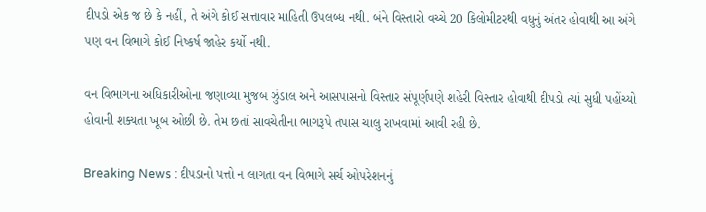દીપડો એક જ છે કે નહીં, તે અંગે કોઈ સત્તાવાર માહિતી ઉપલબ્ધ નથી. બંને વિસ્તારો વચ્ચે 20 કિલોમીટરથી વધુનું અંતર હોવાથી આ અંગે પણ વન વિભાગે કોઈ નિષ્કર્ષ જાહેર કર્યો નથી.

વન વિભાગના અધિકારીઓના જણાવ્યા મુજબ ઝુંડાલ અને આસપાસનો વિસ્તાર સંપૂર્ણપણે શહેરી વિસ્તાર હોવાથી દીપડો ત્યાં સુધી પહોંચ્યો હોવાની શક્યતા ખૂબ ઓછી છે. તેમ છતાં સાવચેતીના ભાગરૂપે તપાસ ચાલુ રાખવામાં આવી રહી છે.

Breaking News : દીપડાનો પત્તો ન લાગતા વન વિભાગે સર્ચ ઓપરેશનનું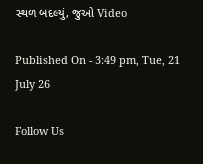સ્થળ બદલ્યું, જુઓ Video

Published On - 3:49 pm, Tue, 21 July 26

Follow Us